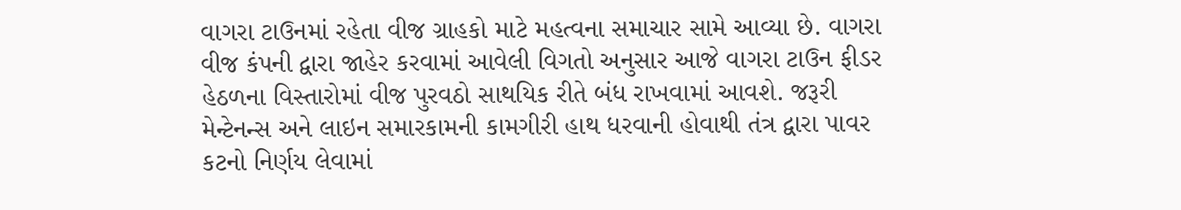વાગરા ટાઉનમાં રહેતા વીજ ગ્રાહકો માટે મહત્વના સમાચાર સામે આવ્યા છે. વાગરા વીજ કંપની દ્વારા જાહેર કરવામાં આવેલી વિગતો અનુસાર આજે વાગરા ટાઉન ફીડર હેઠળના વિસ્તારોમાં વીજ પુરવઠો સાથયિક રીતે બંધ રાખવામાં આવશે. જરૂરી મેન્ટેનન્સ અને લાઇન સમારકામની કામગીરી હાથ ધરવાની હોવાથી તંત્ર દ્વારા પાવર કટનો નિર્ણય લેવામાં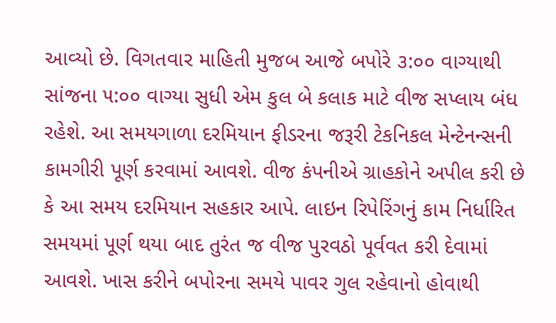આવ્યો છે. વિગતવાર માહિતી મુજબ આજે બપોરે ૩:૦૦ વાગ્યાથી સાંજના ૫:૦૦ વાગ્યા સુધી એમ કુલ બે કલાક માટે વીજ સપ્લાય બંધ રહેશે. આ સમયગાળા દરમિયાન ફીડરના જરૂરી ટેકનિકલ મેન્ટેનન્સની કામગીરી પૂર્ણ કરવામાં આવશે. વીજ કંપનીએ ગ્રાહકોને અપીલ કરી છે કે આ સમય દરમિયાન સહકાર આપે. લાઇન રિપેરિંગનું કામ નિર્ધારિત સમયમાં પૂર્ણ થયા બાદ તુરંત જ વીજ પુરવઠો પૂર્વવત કરી દેવામાં આવશે. ખાસ કરીને બપોરના સમયે પાવર ગુલ રહેવાનો હોવાથી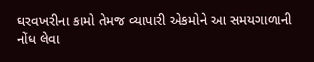ઘરવખરીના કામો તેમજ વ્યાપારી એકમોને આ સમયગાળાની નોંધ લેવા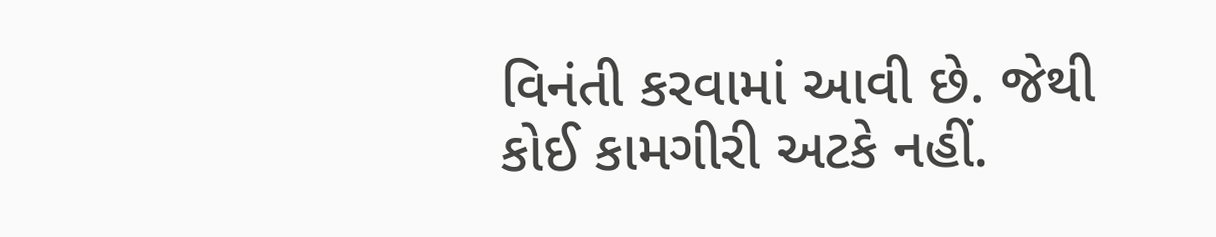વિનંતી કરવામાં આવી છે. જેથી કોઈ કામગીરી અટકે નહીં.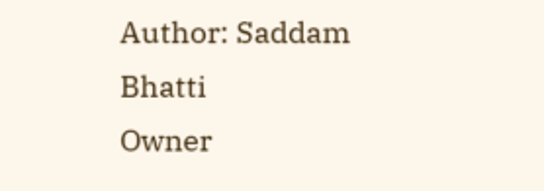Author: Saddam Bhatti
Owner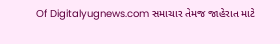Of Digitalyugnews.com સમાચાર તેમજ જાહેરાત માટે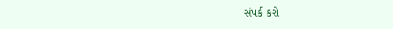સંપર્ક કરો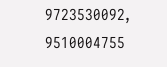9723530092, 9510004755